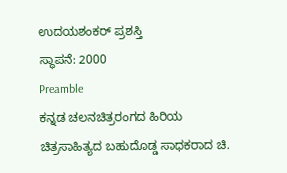ಉದಯಶಂಕರ್ ಪ್ರಶಸ್ತಿ
ಸ್ಥಾಪನೆ: 2000
Preamble
ಕನ್ನಡ ಚಲನಚಿತ್ರರಂಗದ ಹಿರಿಯ ಚಿತ್ರಸಾಹಿತ್ಯದ ಬಹುದೊಡ್ಡ ಸಾಧಕರಾದ ಚಿ.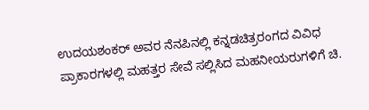ಉದಯಶಂಕರ್ ಅವರ ನೆನಪಿನಲ್ಲಿ ಕನ್ನಡಚಿತ್ರರಂಗದ ವಿವಿಧ ಪ್ರಾಕಾರಗಳಲ್ಲಿ ಮಹತ್ತರ ಸೇವೆ ಸಲ್ಲಿಸಿದ ಮಹನೀಯರುಗಳಿಗೆ ಚಿ.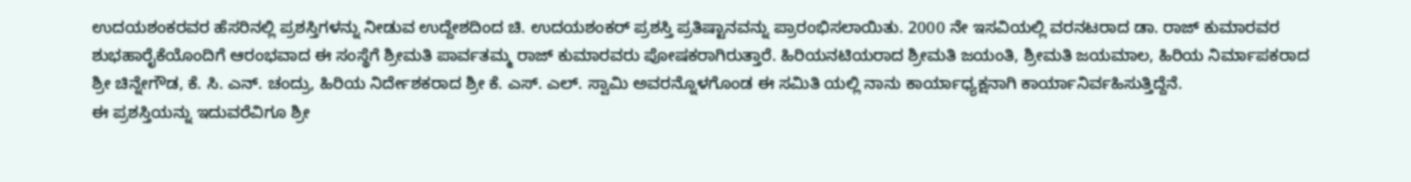ಉದಯಶಂಕರವರ ಹೆಸರಿನಲ್ಲಿ ಪ್ರಶಸ್ತಿಗಳನ್ನು ನೀಡುವ ಉದ್ದೇಶದಿಂದ ಚಿ. ಉದಯಶಂಕರ್ ಪ್ರಶಸ್ತಿ ಪ್ರತಿಷ್ಟಾನವನ್ನು ಪ್ರಾರಂಭಿಸಲಾಯಿತು. 2000 ನೇ ಇಸವಿಯಲ್ಲಿ ವರನಟರಾದ ಡಾ. ರಾಜ್ ಕುಮಾರವರ ಶುಭಹಾರೈಕೆಯೊಂದಿಗೆ ಆರಂಭವಾದ ಈ ಸಂಸ್ಥೆಗೆ ಶ್ರೀಮತಿ ಪಾರ್ವತಮ್ಮ ರಾಜ್ ಕುಮಾರವರು ಪೋಷಕರಾಗಿರುತ್ತಾರೆ. ಹಿರಿಯನಟಿಯರಾದ ಶ್ರೀಮತಿ ಜಯಂತಿ, ಶ್ರೀಮತಿ ಜಯಮಾಲ, ಹಿರಿಯ ನಿರ್ಮಾಪಕರಾದ ಶ್ರೀ ಚಿನ್ನೇಗೌಡ, ಕೆ. ಸಿ. ಎನ್. ಚಂದ್ರು, ಹಿರಿಯ ನಿರ್ದೇಶಕರಾದ ಶ್ರೀ ಕೆ. ಎಸ್. ಎಲ್. ಸ್ವಾಮಿ ಅವರನ್ನೊಳಗೊಂಡ ಈ ಸಮಿತಿ ಯಲ್ಲಿ ನಾನು ಕಾರ್ಯಾಧ್ಯಕ್ಷನಾಗಿ ಕಾರ್ಯಾನಿರ್ವಹಿಸುತ್ತಿದ್ದೆನೆ.
ಈ ಪ್ರಶಸ್ತಿಯನ್ನು ಇದುವರೆವಿಗೂ ಶ್ರೀ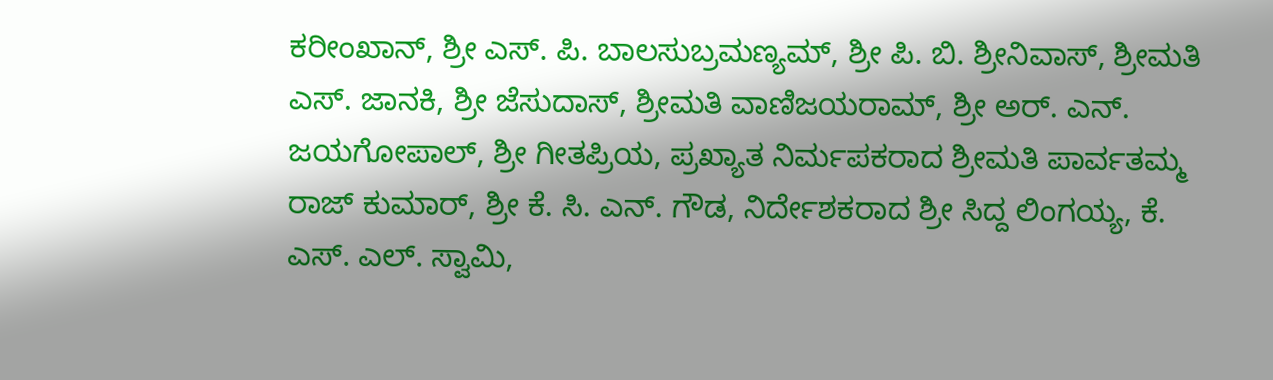ಕರೀಂಖಾನ್, ಶ್ರೀ ಎಸ್. ಪಿ. ಬಾಲಸುಬ್ರಮಣ್ಯಮ್, ಶ್ರೀ ಪಿ. ಬಿ. ಶ್ರೀನಿವಾಸ್, ಶ್ರೀಮತಿ ಎಸ್. ಜಾನಕಿ, ಶ್ರೀ ಜೆಸುದಾಸ್, ಶ್ರೀಮತಿ ವಾಣಿಜಯರಾಮ್, ಶ್ರೀ ಅರ್. ಎನ್. ಜಯಗೋಪಾಲ್, ಶ್ರೀ ಗೀತಪ್ರಿಯ, ಪ್ರಖ್ಯಾತ ನಿರ್ಮಪಕರಾದ ಶ್ರೀಮತಿ ಪಾರ್ವತಮ್ಮ ರಾಜ್ ಕುಮಾರ್, ಶ್ರೀ ಕೆ. ಸಿ. ಎನ್. ಗೌಡ, ನಿರ್ದೇಶಕರಾದ ಶ್ರೀ ಸಿದ್ದ ಲಿಂಗಯ್ಯ, ಕೆ. ಎಸ್. ಎಲ್. ಸ್ವಾಮಿ,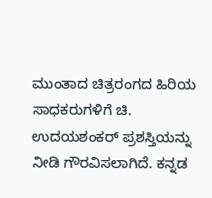ಮುಂತಾದ ಚಿತ್ರರಂಗದ ಹಿರಿಯ ಸಾಧಕರುಗಳಿಗೆ ಚಿ. ಉದಯಶಂಕರ್ ಪ್ರಶಸ್ತಿಯನ್ನು ನೀಡಿ ಗೌರವಿಸಲಾಗಿದೆ. ಕನ್ನಡ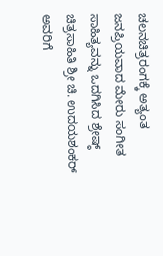ಚಲನಚಿತ್ರರಂಗಕ್ಕೆ ಅತ್ಯಂತ ಜನಪ್ರಿಯವಾದ ಮೇರು ಸಂಗೀತ ಸಾಹಿತ್ಯವನ್ನು ಒದಗಿಸಿದ ಶ್ರೇಷ್ಠ್ ಚಿತ್ರಸಾಹಿತಿ ಶ್ರೀ ಚಿ. ಉದಯಶಂಕರ್ ಅವರಿಗೆ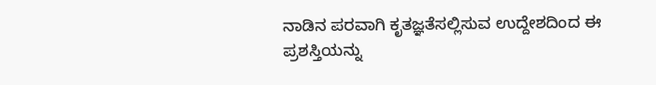ನಾಡಿನ ಪರವಾಗಿ ಕೃತಜ್ಞತೆಸಲ್ಲಿಸುವ ಉದ್ದೇಶದಿಂದ ಈ ಪ್ರಶಸ್ತಿಯನ್ನು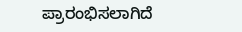ಪ್ರಾರಂಭಿಸಲಾಗಿದೆ